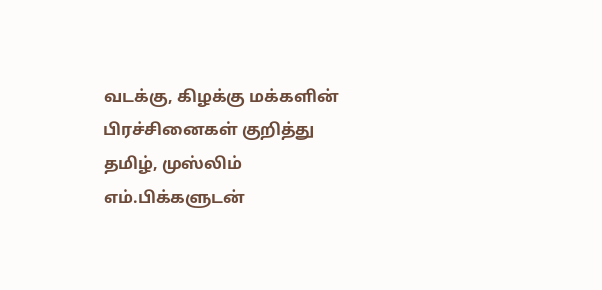வடக்கு, கிழக்கு மக்களின் பிரச்சினைகள் குறித்து தமிழ், முஸ்லிம் எம்.பிக்களுடன்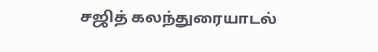சஜித் கலந்துரையாடல்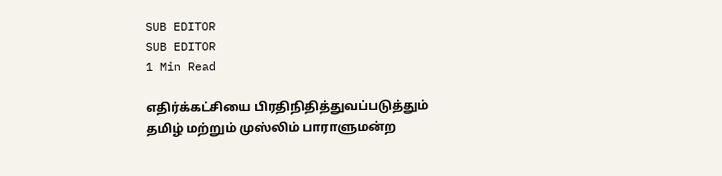SUB EDITOR
SUB EDITOR
1 Min Read

எதிர்க்கட்சியை பிரதிநிதித்துவப்படுத்தும் தமிழ் மற்றும் முஸ்லிம் பாராளுமன்ற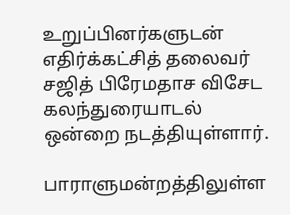உறுப்பினர்களுடன் எதிர்க்கட்சித் தலைவர் சஜித் பிரேமதாச விசேட கலந்துரையாடல் ஒன்றை நடத்தியுள்ளார்.

பாராளுமன்றத்திலுள்ள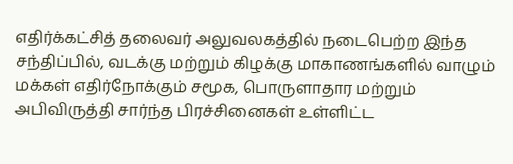எதிர்க்கட்சித் தலைவர் அலுவலகத்தில் நடைபெற்ற இந்த சந்திப்பில், வடக்கு மற்றும் கிழக்கு மாகாணங்களில் வாழும் மக்கள் எதிர்நோக்கும் சமூக, பொருளாதார மற்றும் அபிவிருத்தி சார்ந்த பிரச்சினைகள் உள்ளிட்ட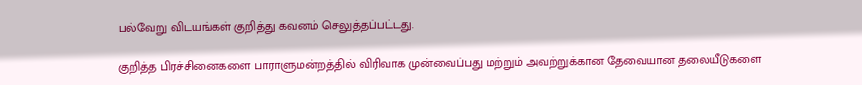பல்வேறு விடயங்கள் குறித்து கவனம் செலுத்தப்பட்டது.

குறித்த பிரச்சினைகளை பாராளுமன்றத்தில் விரிவாக முன்வைப்பது மற்றும் அவற்றுக்கான தேவையான தலையீடுகளை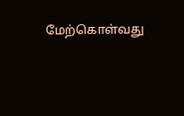மேற்கொள்வது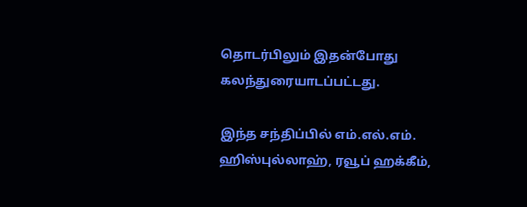தொடர்பிலும் இதன்போது கலந்துரையாடப்பட்டது.

இந்த சந்திப்பில் எம்.எல்.எம். ஹிஸ்புல்லாஹ், ரவூப் ஹக்கீம்,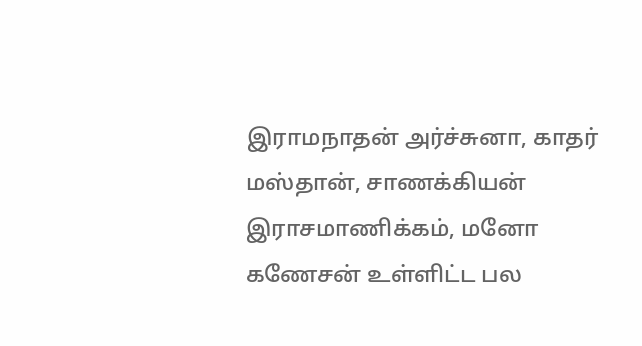இராமநாதன் அர்ச்சுனா, காதர் மஸ்தான், சாணக்கியன் இராசமாணிக்கம், மனோ கணேசன் உள்ளிட்ட பல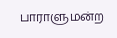பாராளுமன்ற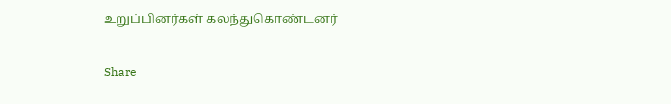உறுப்பினர்கள் கலந்துகொண்டனர்

Share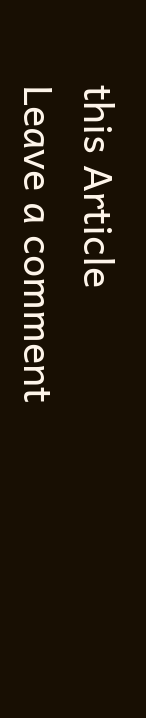this Article
Leave a comment